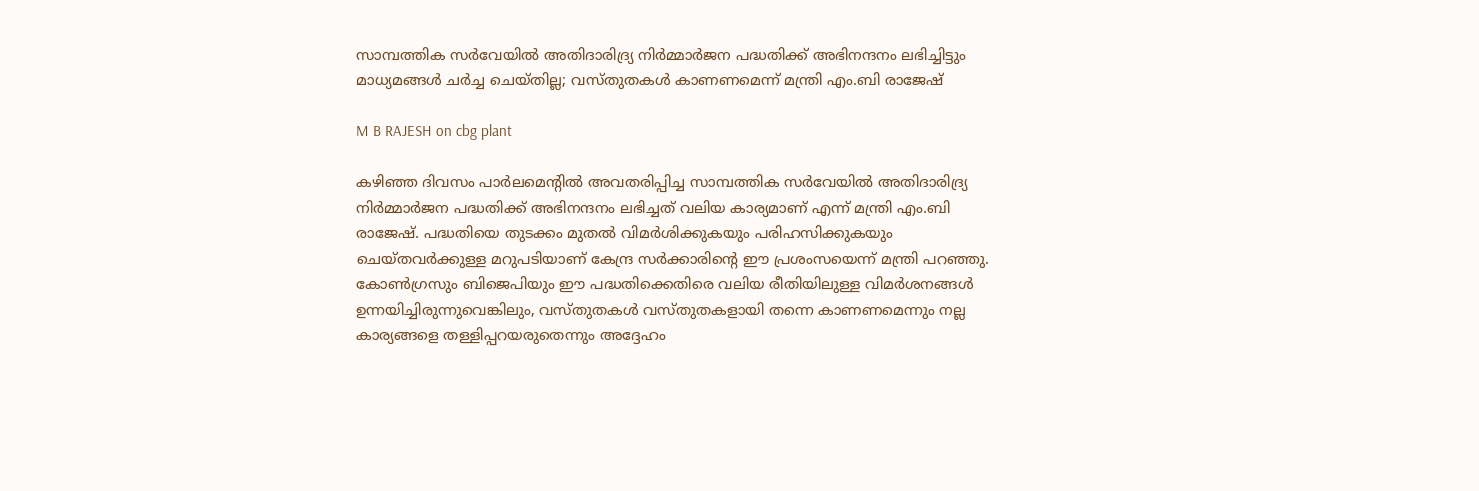സാമ്പത്തിക സർവേയിൽ അതിദാരിദ്ര്യ നിർമ്മാർജന പദ്ധതിക്ക് അഭിനന്ദനം ലഭിച്ചിട്ടും മാധ്യമങ്ങൾ ചർച്ച ചെയ്തില്ല; വസ്തുതകൾ കാണണമെന്ന് മന്ത്രി എം.ബി രാജേഷ്

M B RAJESH on cbg plant

കഴിഞ്ഞ ദിവസം പാർലമെന്റിൽ അവതരിപ്പിച്ച സാമ്പത്തിക സർവേയിൽ അതിദാരിദ്ര്യ നിർമ്മാർജന പദ്ധതിക്ക് അഭിനന്ദനം ലഭിച്ചത് വലിയ കാര്യമാണ് എന്ന് മന്ത്രി എം.ബി രാജേഷ്. പദ്ധതിയെ തുടക്കം മുതൽ വിമർശിക്കുകയും പരിഹസിക്കുകയും ചെയ്തവർക്കുള്ള മറുപടിയാണ് കേന്ദ്ര സർക്കാരിന്റെ ഈ പ്രശംസയെന്ന് മന്ത്രി പറഞ്ഞു. കോൺഗ്രസും ബിജെപിയും ഈ പദ്ധതിക്കെതിരെ വലിയ രീതിയിലുള്ള വിമർശനങ്ങൾ ഉന്നയിച്ചിരുന്നുവെങ്കിലും, വസ്തുതകൾ വസ്തുതകളായി തന്നെ കാണണമെന്നും നല്ല കാര്യങ്ങളെ തള്ളിപ്പറയരുതെന്നും അദ്ദേഹം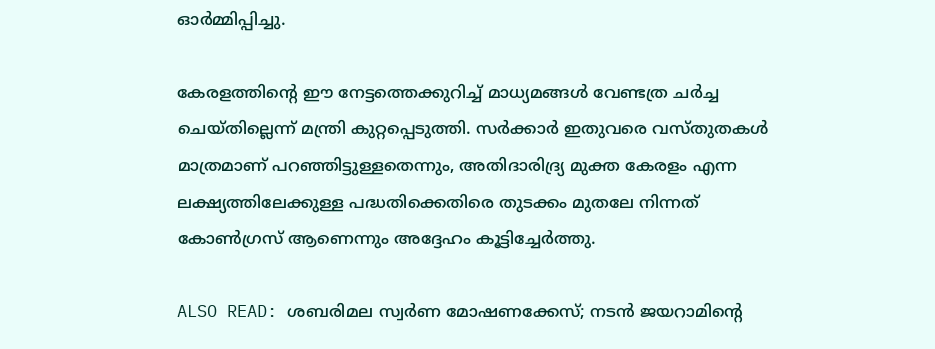ഓർമ്മിപ്പിച്ചു.

കേരളത്തിന്റെ ഈ നേട്ടത്തെക്കുറിച്ച് മാധ്യമങ്ങൾ വേണ്ടത്ര ചർച്ച ചെയ്തില്ലെന്ന് മന്ത്രി കുറ്റപ്പെടുത്തി. സർക്കാർ ഇതുവരെ വസ്തുതകൾ മാത്രമാണ് പറഞ്ഞിട്ടുള്ളതെന്നും, അതിദാരിദ്ര്യ മുക്ത കേരളം എന്ന ലക്ഷ്യത്തിലേക്കുള്ള പദ്ധതിക്കെതിരെ തുടക്കം മുതലേ നിന്നത് കോൺഗ്രസ് ആണെന്നും അദ്ദേഹം കൂട്ടിച്ചേർത്തു.

ALSO READ: ശബരിമല സ്വർണ മോഷണക്കേസ്; നടൻ ജയറാമിന്റെ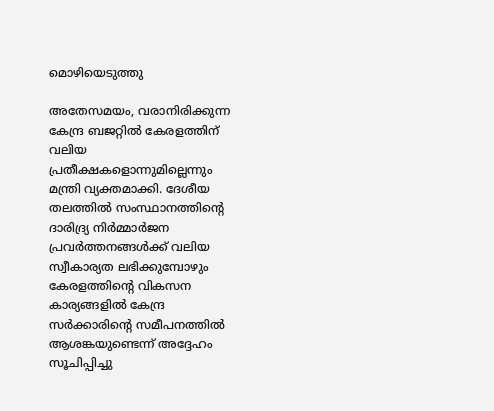മൊഴിയെടുത്തു

അതേസമയം, വരാനിരിക്കുന്ന കേന്ദ്ര ബജറ്റിൽ കേരളത്തിന് വലിയ പ്രതീക്ഷകളൊന്നുമില്ലെന്നും മന്ത്രി വ്യക്തമാക്കി. ദേശീയ തലത്തിൽ സംസ്ഥാനത്തിന്റെ ദാരിദ്ര്യ നിർമ്മാർജന പ്രവർത്തനങ്ങൾക്ക് വലിയ സ്വീകാര്യത ലഭിക്കുമ്പോഴും കേരളത്തിന്റെ വികസന കാര്യങ്ങളിൽ കേന്ദ്ര സർക്കാരിന്റെ സമീപനത്തിൽ ആശങ്കയുണ്ടെന്ന് അദ്ദേഹം സൂചിപ്പിച്ചു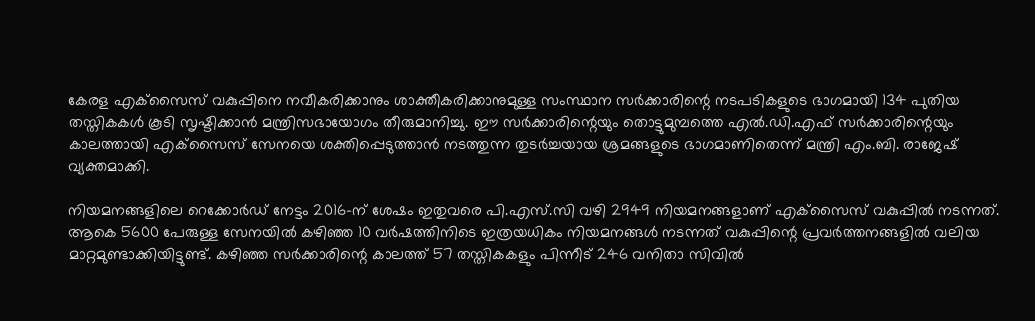കേരള എക്‌സൈസ് വകുപ്പിനെ നവീകരിക്കാനും ശാക്തീകരിക്കാനുമുള്ള സംസ്ഥാന സർക്കാരിന്റെ നടപടികളുടെ ഭാഗമായി 134 പുതിയ തസ്തികകൾ കൂടി സൃഷ്ടിക്കാൻ മന്ത്രിസഭായോഗം തീരുമാനിച്ചു. ഈ സർക്കാരിന്റെയും തൊട്ടുമുമ്പത്തെ എൽ.ഡി.എഫ് സർക്കാരിന്റെയും കാലത്തായി എക്‌സൈസ് സേനയെ ശക്തിപ്പെടുത്താൻ നടത്തുന്ന തുടർച്ചയായ ശ്രമങ്ങളുടെ ഭാഗമാണിതെന്ന് മന്ത്രി എം.ബി. രാജേഷ് വ്യക്തമാക്കി.

നിയമനങ്ങളിലെ റെക്കോർഡ് നേട്ടം 2016-ന് ശേഷം ഇതുവരെ പി.എസ്.സി വഴി 2949 നിയമനങ്ങളാണ് എക്‌സൈസ് വകുപ്പിൽ നടന്നത്. ആകെ 5600 പേരുള്ള സേനയിൽ കഴിഞ്ഞ 10 വർഷത്തിനിടെ ഇത്രയധികം നിയമനങ്ങൾ നടന്നത് വകുപ്പിന്റെ പ്രവർത്തനങ്ങളിൽ വലിയ മാറ്റമുണ്ടാക്കിയിട്ടുണ്ട്. കഴിഞ്ഞ സർക്കാരിന്റെ കാലത്ത് 57 തസ്തികകളും പിന്നീട് 246 വനിതാ സിവിൽ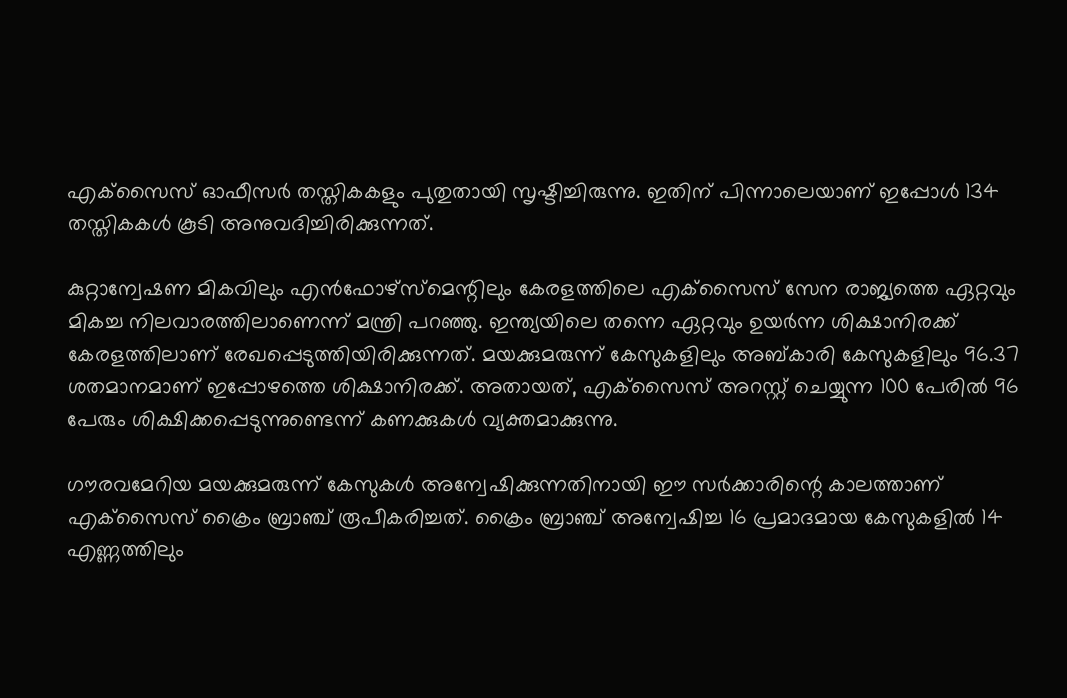എക്‌സൈസ് ഓഫീസർ തസ്തികകളും പുതുതായി സൃഷ്ടിച്ചിരുന്നു. ഇതിന് പിന്നാലെയാണ് ഇപ്പോൾ 134 തസ്തികകൾ കൂടി അനുവദിച്ചിരിക്കുന്നത്.

കുറ്റാന്വേഷണ മികവിലും എൻഫോഴ്‌സ്‌മെന്റിലും കേരളത്തിലെ എക്‌സൈസ് സേന രാജ്യത്തെ ഏറ്റവും മികച്ച നിലവാരത്തിലാണെന്ന് മന്ത്രി പറഞ്ഞു. ഇന്ത്യയിലെ തന്നെ ഏറ്റവും ഉയർന്ന ശിക്ഷാനിരക്ക് കേരളത്തിലാണ് രേഖപ്പെടുത്തിയിരിക്കുന്നത്. മയക്കുമരുന്ന് കേസുകളിലും അബ്കാരി കേസുകളിലും 96.37 ശതമാനമാണ് ഇപ്പോഴത്തെ ശിക്ഷാനിരക്ക്. അതായത്, എക്‌സൈസ് അറസ്റ്റ് ചെയ്യുന്ന 100 പേരിൽ 96 പേരും ശിക്ഷിക്കപ്പെടുന്നുണ്ടെന്ന് കണക്കുകൾ വ്യക്തമാക്കുന്നു.

ഗൗരവമേറിയ മയക്കുമരുന്ന് കേസുകൾ അന്വേഷിക്കുന്നതിനായി ഈ സർക്കാരിന്റെ കാലത്താണ് എക്‌സൈസ് ക്രൈം ബ്രാഞ്ച് രൂപീകരിച്ചത്. ക്രൈം ബ്രാഞ്ച് അന്വേഷിച്ച 16 പ്രമാദമായ കേസുകളിൽ 14 എണ്ണത്തിലും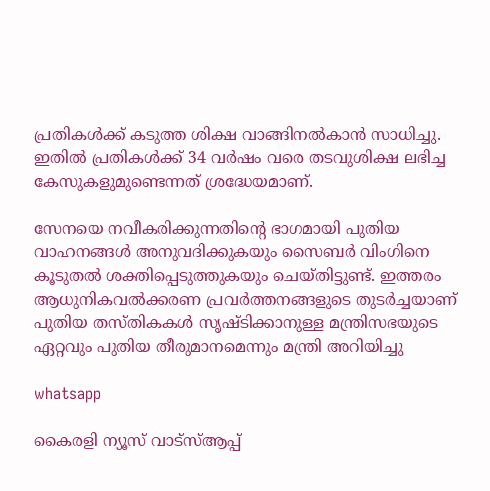പ്രതികൾക്ക് കടുത്ത ശിക്ഷ വാങ്ങിനൽകാൻ സാധിച്ചു. ഇതിൽ പ്രതികൾക്ക് 34 വർഷം വരെ തടവുശിക്ഷ ലഭിച്ച കേസുകളുമുണ്ടെന്നത് ശ്രദ്ധേയമാണ്.

സേനയെ നവീകരിക്കുന്നതിന്റെ ഭാഗമായി പുതിയ വാഹനങ്ങൾ അനുവദിക്കുകയും സൈബർ വിംഗിനെ കൂടുതൽ ശക്തിപ്പെടുത്തുകയും ചെയ്തിട്ടുണ്ട്. ഇത്തരം ആധുനികവൽക്കരണ പ്രവർത്തനങ്ങളുടെ തുടർച്ചയാണ് പുതിയ തസ്തികകൾ സൃഷ്ടിക്കാനുള്ള മന്ത്രിസഭയുടെ ഏറ്റവും പുതിയ തീരുമാനമെന്നും മന്ത്രി അറിയിച്ചു

whatsapp

കൈരളി ന്യൂസ് വാട്‌സ്ആപ്പ്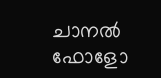ചാനല്‍ ഫോളോ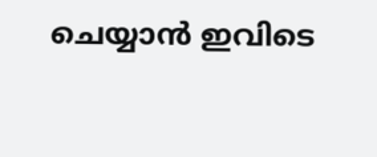ചെയ്യാന്‍ ഇവിടെ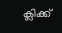ക്ലിക്ക്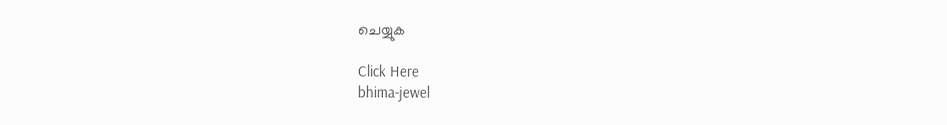ചെയ്യുക

Click Here
bhima-jewel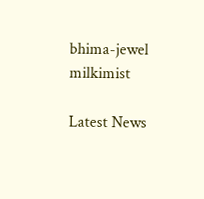bhima-jewel
milkimist

Latest News